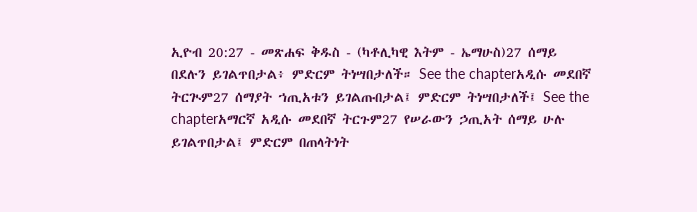ኢዮብ 20:27 - መጽሐፍ ቅዱስ - (ካቶሊካዊ እትም - ኤማሁስ)27 ሰማይ በደሉን ይገልጥበታል፥ ምድርም ትነሣበታለች። See the chapterአዲሱ መደበኛ ትርጒም27 ሰማያት ኀጢአቱን ይገልጡበታል፤ ምድርም ትነሣበታለች፤ See the chapterአማርኛ አዲሱ መደበኛ ትርጉም27 የሠራውን ኃጢአት ሰማይ ሁሉ ይገልጥበታል፤ ምድርም በጠላትነት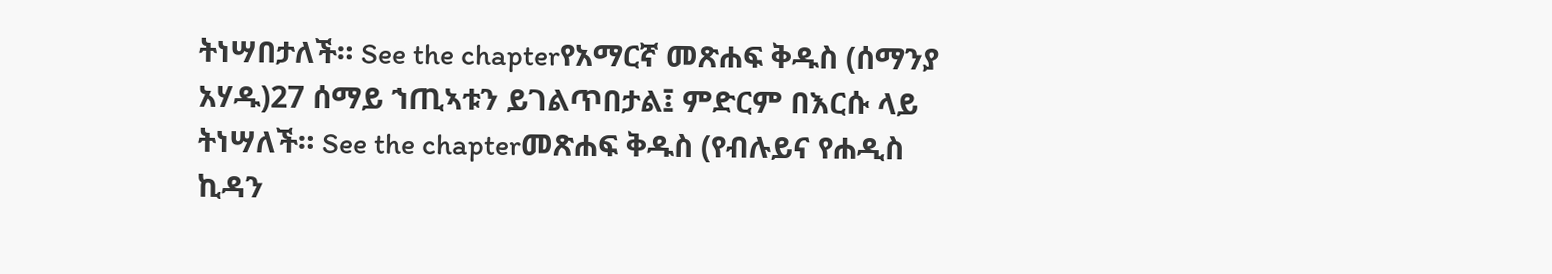ትነሣበታለች። See the chapterየአማርኛ መጽሐፍ ቅዱስ (ሰማንያ አሃዱ)27 ሰማይ ኀጢኣቱን ይገልጥበታል፤ ምድርም በእርሱ ላይ ትነሣለች። See the chapterመጽሐፍ ቅዱስ (የብሉይና የሐዲስ ኪዳን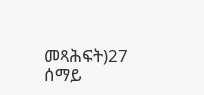መጻሕፍት)27 ሰማይ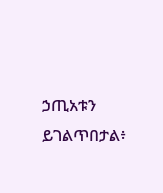ኃጢአቱን ይገልጥበታል፥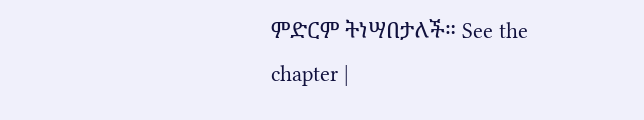ምድርም ትነሣበታለች። See the chapter |